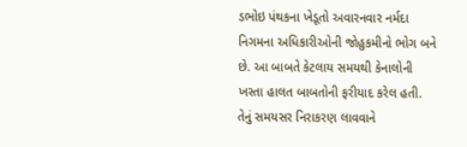ડભોઇ પંથકના ખેડૂતો અવારનવાર નર્મદા નિગમના અધિકારીઓની જોહુકમીનો ભોગ બને છે. આ બાબતે કેટલાય સમયથી કેનાલોની ખસ્તા હાલત બાબતોની ફરીયાદ કરેલ હતી. તેનું સમયસર નિરાકરણ લાવવાને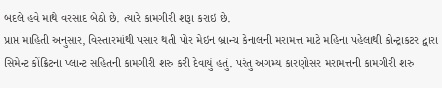બદલે હવે માથે વરસાદ બેઠો છે. ત્યારે કામગીરી શરૂા કરાઇ છે.
પ્રાપ્ત માહિતી અનુસાર, વિસ્તારમાંથી પસાર થતી પોર મેઇન બ્રાન્ચ કેનાલની મરામત્ત માટે મહિના પહેલાથી કોન્ટ્રાકટર દ્વારા સિમેન્ટ કોંક્રિટના પ્લાન્ટ સહિતની કામગીરી શરુ કરી દેવાયું હતું. પરંતુ અગમ્ય કારણોસર મરામત્તની કામગીરી શરુ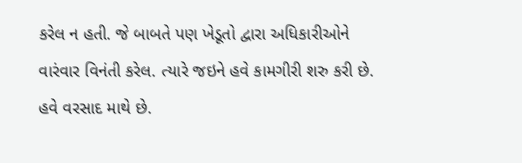કરેલ ન હતી. જે બાબતે પણ ખેડૂતો દ્વારા અધિકારીઓને વારંવાર વિનંતી કરેલ. ત્યારે જઇને હવે કામગીરી શરુ કરી છે. હવે વરસાદ માથે છે.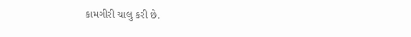કામગીરી ચાલુ કરી છે.